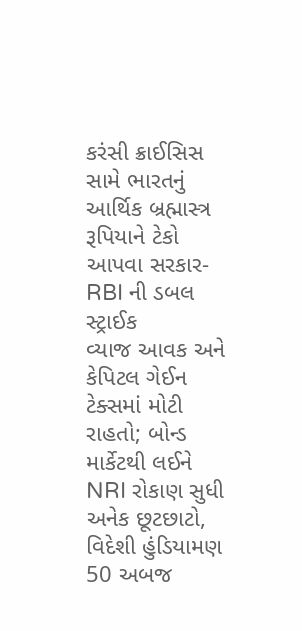કરંસી ક્રાઈસિસ સામે ભારતનું આર્થિક બ્રહ્માસ્ત્ર
રૂપિયાને ટેકો આપવા સરકાર-RBI ની ડબલ સ્ટ્રાઈક
વ્યાજ આવક અને કેપિટલ ગેઈન ટેક્સમાં મોટી રાહતો; બોન્ડ માર્કેટથી લઈને NRI રોકાણ સુધી અનેક છૂટછાટો, વિદેશી હુંડિયામણ 50 અબજ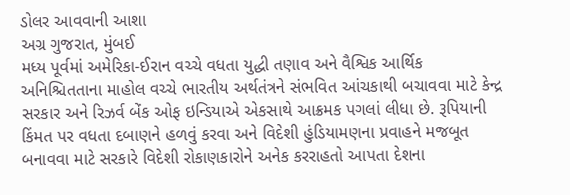ડોલર આવવાની આશા
અગ્ર ગુજરાત, મુંબઈ
મધ્ય પૂર્વમાં અમેરિકા-ઈરાન વચ્ચે વધતા યુદ્ધી તણાવ અને વૈશ્વિક આર્થિક અનિશ્ચિતતાના માહોલ વચ્ચે ભારતીય અર્થતંત્રને સંભવિત આંચકાથી બચાવવા માટે કેન્દ્ર સરકાર અને રિઝર્વ બેંક ઓફ ઇન્ડિયાએ એકસાથે આક્રમક પગલાં લીધા છે. રૂપિયાની કિંમત પર વધતા દબાણને હળવું કરવા અને વિદેશી હુંડિયામણના પ્રવાહને મજબૂત બનાવવા માટે સરકારે વિદેશી રોકાણકારોને અનેક કરરાહતો આપતા દેશના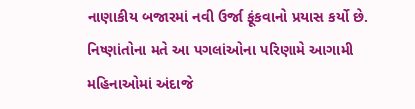નાણાકીય બજારમાં નવી ઉર્જા ફૂંકવાનો પ્રયાસ કર્યો છે. નિષ્ણાંતોના મતે આ પગલાંઓના પરિણામે આગામી મહિનાઓમાં અંદાજે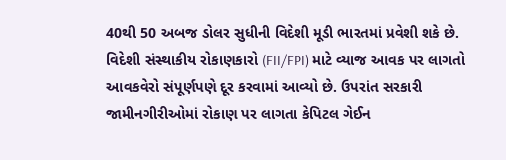40થી 50 અબજ ડોલર સુધીની વિદેશી મૂડી ભારતમાં પ્રવેશી શકે છે.
વિદેશી સંસ્થાકીય રોકાણકારો (FII/FPI) માટે વ્યાજ આવક પર લાગતો આવકવેરો સંપૂર્ણપણે દૂર કરવામાં આવ્યો છે. ઉપરાંત સરકારી જામીનગીરીઓમાં રોકાણ પર લાગતા કેપિટલ ગેઈન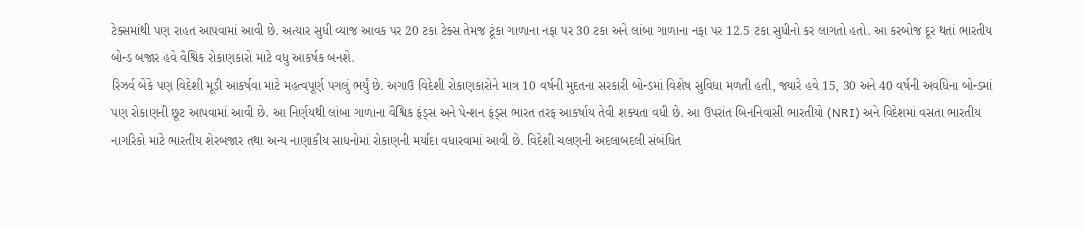ટેક્સમાંથી પણ રાહત આપવામાં આવી છે. અત્યાર સુધી વ્યાજ આવક પર 20 ટકા ટેક્સ તેમજ ટૂંકા ગાળાના નફા પર 30 ટકા અને લાંબા ગાળાના નફા પર 12.5 ટકા સુધીનો કર લાગતો હતો. આ કરબોજ દૂર થતાં ભારતીય બોન્ડ બજાર હવે વૈશ્વિક રોકાણકારો માટે વધુ આકર્ષક બનશે.
રિઝર્વ બેંકે પણ વિદેશી મૂડી આકર્ષવા માટે મહત્વપૂર્ણ પગલું ભર્યું છે. અગાઉ વિદેશી રોકાણકારોને માત્ર 10 વર્ષની મુદતના સરકારી બોન્ડમાં વિશેષ સુવિધા મળતી હતી, જ્યારે હવે 15, 30 અને 40 વર્ષની અવધિના બોન્ડમાં પણ રોકાણની છૂટ આપવામાં આવી છે. આ નિર્ણયથી લાંબા ગાળાના વૈશ્વિક ફંડ્સ અને પેન્શન ફંડ્સ ભારત તરફ આકર્ષાય તેવી શક્યતા વધી છે. આ ઉપરાંત બિનનિવાસી ભારતીયો (NRI) અને વિદેશમાં વસતા ભારતીય નાગરિકો માટે ભારતીય શેરબજાર તથા અન્ય નાણાકીય સાધનોમાં રોકાણની મર્યાદા વધારવામાં આવી છે. વિદેશી ચલણની અદલાબદલી સંબંધિત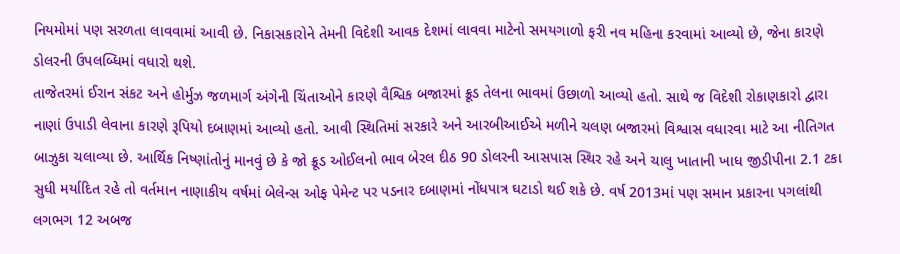નિયમોમાં પણ સરળતા લાવવામાં આવી છે. નિકાસકારોને તેમની વિદેશી આવક દેશમાં લાવવા માટેનો સમયગાળો ફરી નવ મહિના કરવામાં આવ્યો છે, જેના કારણે ડોલરની ઉપલબ્ધિમાં વધારો થશે.
તાજેતરમાં ઈરાન સંકટ અને હોર્મુઝ જળમાર્ગ અંગેની ચિંતાઓને કારણે વૈશ્વિક બજારમાં ક્રૂડ તેલના ભાવમાં ઉછાળો આવ્યો હતો. સાથે જ વિદેશી રોકાણકારો દ્વારા નાણાં ઉપાડી લેવાના કારણે રૂપિયો દબાણમાં આવ્યો હતો. આવી સ્થિતિમાં સરકારે અને આરબીઆઈએ મળીને ચલણ બજારમાં વિશ્વાસ વધારવા માટે આ નીતિગત બાઝુકા ચલાવ્યા છે. આર્થિક નિષ્ણાંતોનું માનવું છે કે જો ક્રૂડ ઓઈલનો ભાવ બેરલ દીઠ 90 ડોલરની આસપાસ સ્થિર રહે અને ચાલુ ખાતાની ખાધ જીડીપીના 2.1 ટકા સુધી મર્યાદિત રહે તો વર્તમાન નાણાકીય વર્ષમાં બેલેન્સ ઓફ પેમેન્ટ પર પડનાર દબાણમાં નોંધપાત્ર ઘટાડો થઈ શકે છે. વર્ષ 2013માં પણ સમાન પ્રકારના પગલાંથી લગભગ 12 અબજ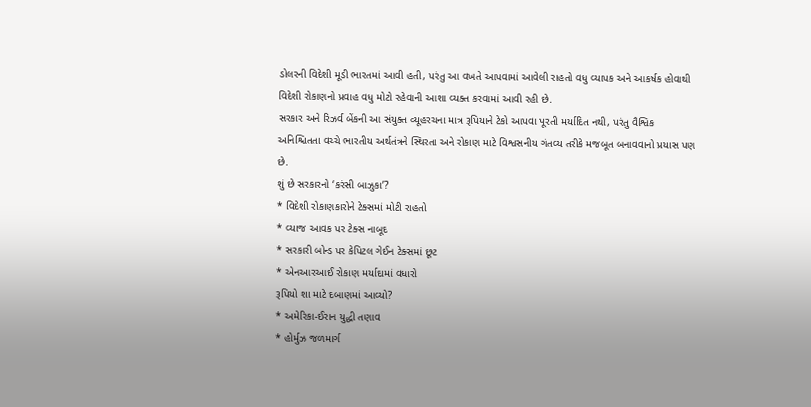ડોલરની વિદેશી મૂડી ભારતમાં આવી હતી, પરંતુ આ વખતે આપવામાં આવેલી રાહતો વધુ વ્યાપક અને આકર્ષક હોવાથી વિદેશી રોકાણનો પ્રવાહ વધુ મોટો રહેવાની આશા વ્યક્ત કરવામાં આવી રહી છે.
સરકાર અને રિઝર્વ બેંકની આ સંયુક્ત વ્યૂહરચના માત્ર રૂપિયાને ટેકો આપવા પૂરતી મર્યાદિત નથી, પરંતુ વૈશ્વિક અનિશ્ચિતતા વચ્ચે ભારતીય અર્થતંત્રને સ્થિરતા અને રોકાણ માટે વિશ્વસનીય ગંતવ્ય તરીકે મજબૂત બનાવવાનો પ્રયાસ પણ છે.
શું છે સરકારનો ‘કરંસી બાઝુકા’?
* વિદેશી રોકાણકારોને ટેક્સમાં મોટી રાહતો
* વ્યાજ આવક પર ટેક્સ નાબૂદ
* સરકારી બોન્ડ પર કેપિટલ ગેઈન ટેક્સમાં છૂટ
* એનઆરઆઈ રોકાણ મર્યાદામાં વધારો
રૂપિયો શા માટે દબાણમાં આવ્યો?
* અમેરિકા-ઈરાન યુદ્ધી તણાવ
* હોર્મુઝ જળમાર્ગ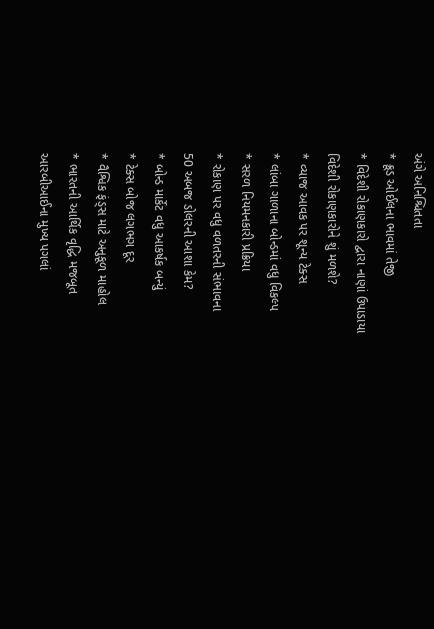અંગે અનિશ્ચિતતા
* ક્રૂડ ઓઈલના ભાવમાં તેજી
* વિદેશી રોકાણકારો દ્વારા નાણાં ઉપાડાયા
વિદેશી રોકાણકારોને શું મળશે?
* વ્યાજ આવક પર શૂન્ય ટેક્સ
* લાંબા ગાળાના બોન્ડમાં વધુ વિકલ્પ
* સરળ નિયમનકારી પ્રક્રિયા
* રોકાણ પર વધુ વળતરની સંભાવના
50 અબજ ડોલરની આશા કેમ?
* બોન્ડ માર્કેટ વધુ આકર્ષક બન્યું
* ટેક્સ બોજ લગભગ દૂર
* વૈશ્વિક ફંડ્સ માટે અનુકૂળ માહોલ
* ભારતની આર્થિક વૃદ્ધિ મજબૂત
આરબીઆઈના મુખ્ય પગલાં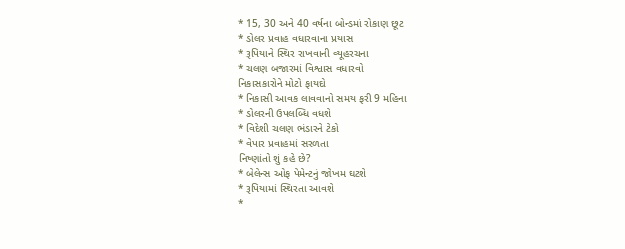* 15, 30 અને 40 વર્ષના બોન્ડમાં રોકાણ છૂટ
* ડોલર પ્રવાહ વધારવાના પ્રયાસ
* રૂપિયાને સ્થિર રાખવાની વ્યૂહરચના
* ચલણ બજારમાં વિશ્વાસ વધારવો
નિકાસકારોને મોટો ફાયદો
* નિકાસી આવક લાવવાનો સમય ફરી 9 મહિના
* ડોલરની ઉપલબ્ધિ વધશે
* વિદેશી ચલણ ભંડારને ટેકો
* વેપાર પ્રવાહમાં સરળતા
નિષ્ણાંતો શું કહે છે?
* બેલેન્સ ઓફ પેમેન્ટનું જોખમ ઘટશે
* રૂપિયામાં સ્થિરતા આવશે
*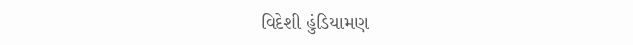વિદેશી હુંડિયામણ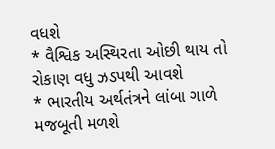વધશે
* વૈશ્વિક અસ્થિરતા ઓછી થાય તો રોકાણ વધુ ઝડપથી આવશે
* ભારતીય અર્થતંત્રને લાંબા ગાળે મજબૂતી મળશે